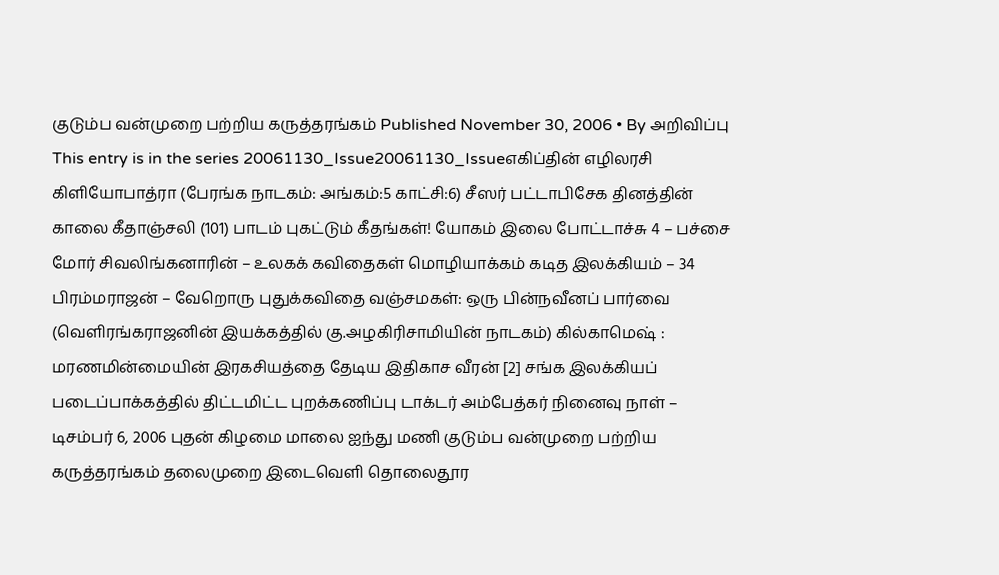குடும்ப வன்முறை பற்றிய கருத்தரங்கம் Published November 30, 2006 • By அறிவிப்பு This entry is in the series 20061130_Issue20061130_Issueஎகிப்தின் எழிலரசி கிளியோபாத்ரா (பேரங்க நாடகம்: அங்கம்:5 காட்சி:6) சீஸர் பட்டாபிசேக தினத்தின் காலை கீதாஞ்சலி (101) பாடம் புகட்டும் கீதங்கள்! யோகம் இலை போட்டாச்சு 4 – பச்சை மோர் சிவலிங்கனாரின் – உலகக் கவிதைகள் மொழியாக்கம் கடித இலக்கியம் – 34 பிரம்மராஜன் – வேறொரு புதுக்கவிதை வஞ்சமகள்: ஒரு பின்நவீனப் பார்வை (வெளிரங்கராஜனின் இயக்கத்தில் கு.அழகிரிசாமியின் நாடகம்) கில்காமெஷ் : மரணமின்மையின் இரகசியத்தை தேடிய இதிகாச வீரன் [2] சங்க இலக்கியப் படைப்பாக்கத்தில் திட்டமிட்ட புறக்கணிப்பு டாக்டர் அம்பேத்கர் நினைவு நாள் – டிசம்பர் 6, 2006 புதன் கிழமை மாலை ஐந்து மணி குடும்ப வன்முறை பற்றிய கருத்தரங்கம் தலைமுறை இடைவெளி தொலைதூர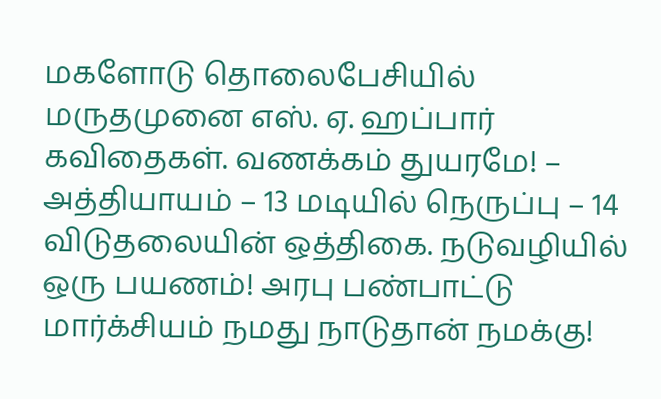மகளோடு தொலைபேசியில் மருதமுனை எஸ். ஏ. ஹப்பார் கவிதைகள். வணக்கம் துயரமே! – அத்தியாயம் – 13 மடியில் நெருப்பு – 14 விடுதலையின் ஒத்திகை. நடுவழியில் ஒரு பயணம்! அரபு பண்பாட்டு மார்க்சியம் நமது நாடுதான் நமக்கு!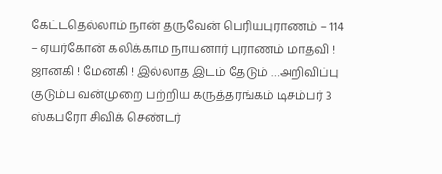கேட்டதெல்லாம் நான் தருவேன் பெரியபுராணம் – 114 – ஏயர்கோன் கலிக்காம நாயனார் புராணம் மாதவி ! ஜானகி ! மேனகி ! இல்லாத இடம் தேடும் …அறிவிப்பு குடும்ப வன்முறை பற்றிய கருத்தரங்கம் டிசம்பர் 3 ஸ்கபரோ சிவிக் செண்டர்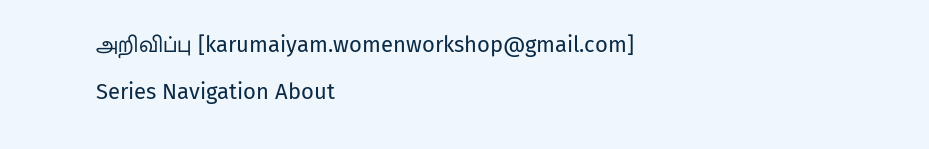அறிவிப்பு [karumaiyam.womenworkshop@gmail.com] Series Navigation About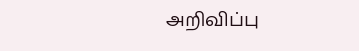அறிவிப்பு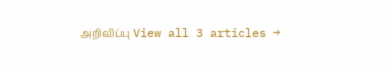அறிவிப்பு View all 3 articles →